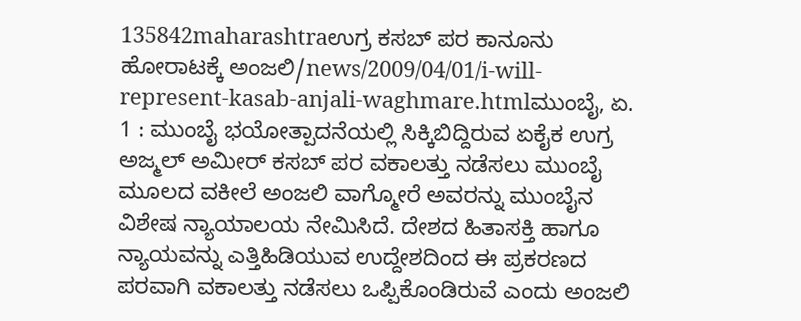135842maharashtraಉಗ್ರ ಕಸಬ್ ಪರ ಕಾನೂನು ಹೋರಾಟಕ್ಕೆ ಅಂಜಲಿ/news/2009/04/01/i-will-represent-kasab-anjali-waghmare.htmlಮುಂಬೈ, ಏ. 1 : ಮುಂಬೈ ಭಯೋತ್ಪಾದನೆಯಲ್ಲಿ ಸಿಕ್ಕಿಬಿದ್ದಿರುವ ಏಕೈಕ ಉಗ್ರ ಅಜ್ಮಲ್ ಅಮೀರ್ ಕಸಬ್ ಪರ ವಕಾಲತ್ತು ನಡೆಸಲು ಮುಂಬೈ ಮೂಲದ ವಕೀಲೆ ಅಂಜಲಿ ವಾಗ್ಮೋರೆ ಅವರನ್ನು ಮುಂಬೈನ ವಿಶೇಷ ನ್ಯಾಯಾಲಯ ನೇಮಿಸಿದೆ. ದೇಶದ ಹಿತಾಸಕ್ತಿ ಹಾಗೂ ನ್ಯಾಯವನ್ನು ಎತ್ತಿಹಿಡಿಯುವ ಉದ್ದೇಶದಿಂದ ಈ ಪ್ರಕರಣದ ಪರವಾಗಿ ವಕಾಲತ್ತು ನಡೆಸಲು ಒಪ್ಪಿಕೊಂಡಿರುವೆ ಎಂದು ಅಂಜಲಿ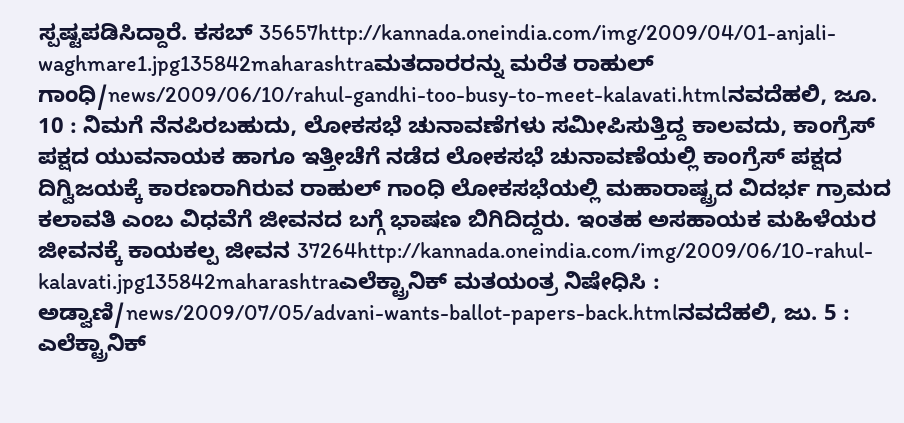ಸ್ಪಷ್ಟಪಡಿಸಿದ್ದಾರೆ. ಕಸಬ್ 35657http://kannada.oneindia.com/img/2009/04/01-anjali-waghmare1.jpg135842maharashtraಮತದಾರರನ್ನು ಮರೆತ ರಾಹುಲ್ ಗಾಂಧಿ/news/2009/06/10/rahul-gandhi-too-busy-to-meet-kalavati.htmlನವದೆಹಲಿ, ಜೂ. 10 : ನಿಮಗೆ ನೆನಪಿರಬಹುದು, ಲೋಕಸಭೆ ಚುನಾವಣೆಗಳು ಸಮೀಪಿಸುತ್ತಿದ್ದ ಕಾಲವದು, ಕಾಂಗ್ರೆಸ್ ಪಕ್ಷದ ಯುವನಾಯಕ ಹಾಗೂ ಇತ್ತೀಚೆಗೆ ನಡೆದ ಲೋಕಸಭೆ ಚುನಾವಣೆಯಲ್ಲಿ ಕಾಂಗ್ರೆಸ್ ಪಕ್ಷದ ದಿಗ್ವಿಜಯಕ್ಕೆ ಕಾರಣರಾಗಿರುವ ರಾಹುಲ್ ಗಾಂಧಿ ಲೋಕಸಭೆಯಲ್ಲಿ ಮಹಾರಾಷ್ಟ್ರದ ವಿದರ್ಭ ಗ್ರಾಮದ ಕಲಾವತಿ ಎಂಬ ವಿಧವೆಗೆ ಜೀವನದ ಬಗ್ಗೆ ಭಾಷಣ ಬಿಗಿದಿದ್ದರು. ಇಂತಹ ಅಸಹಾಯಕ ಮಹಿಳೆಯರ ಜೀವನಕ್ಕೆ ಕಾಯಕಲ್ಪ ಜೀವನ 37264http://kannada.oneindia.com/img/2009/06/10-rahul-kalavati.jpg135842maharashtraಎಲೆಕ್ಟ್ರಾನಿಕ್ ಮತಯಂತ್ರ ನಿಷೇಧಿಸಿ : ಅಡ್ವಾಣಿ/news/2009/07/05/advani-wants-ballot-papers-back.htmlನವದೆಹಲಿ, ಜು. 5 : ಎಲೆಕ್ಟ್ರಾನಿಕ್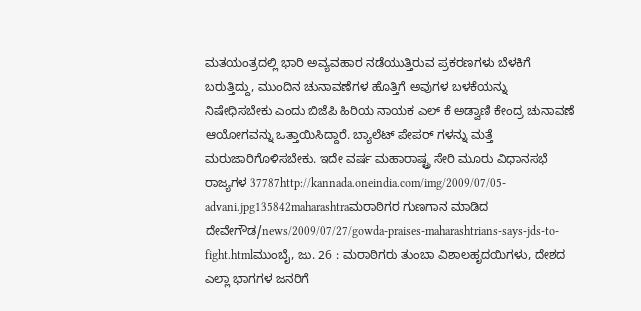ಮತಯಂತ್ರದಲ್ಲಿ ಭಾರಿ ಅವ್ಯವಹಾರ ನಡೆಯುತ್ತಿರುವ ಪ್ರಕರಣಗಳು ಬೆಳಕಿಗೆ ಬರುತ್ತಿದ್ದು, ಮುಂದಿನ ಚುನಾವಣೆಗಳ ಹೊತ್ತಿಗೆ ಅವುಗಳ ಬಳಕೆಯನ್ನು ನಿಷೇಧಿಸಬೇಕು ಎಂದು ಬಿಜೆಪಿ ಹಿರಿಯ ನಾಯಕ ಎಲ್ ಕೆ ಅಡ್ವಾಣಿ ಕೇಂದ್ರ ಚುನಾವಣೆ ಆಯೋಗವನ್ನು ಒತ್ತಾಯಿಸಿದ್ದಾರೆ. ಬ್ಯಾಲೆಟ್ ಪೇಪರ್ ಗಳನ್ನು ಮತ್ತೆ ಮರುಜಾರಿಗೊಳಿಸಬೇಕು. ಇದೇ ವರ್ಷ ಮಹಾರಾಷ್ಟ್ರ ಸೇರಿ ಮೂರು ವಿಧಾನಸಭೆ ರಾಜ್ಯಗಳ 37787http://kannada.oneindia.com/img/2009/07/05-advani.jpg135842maharashtraಮರಾಠಿಗರ ಗುಣಗಾನ ಮಾಡಿದ ದೇವೇಗೌಡ/news/2009/07/27/gowda-praises-maharashtrians-says-jds-to-fight.htmlಮುಂಬೈ, ಜು. 26 : ಮರಾಠಿಗರು ತುಂಬಾ ವಿಶಾಲಹೃದಯಿಗಳು, ದೇಶದ ಎಲ್ಲಾ ಭಾಗಗಳ ಜನರಿಗೆ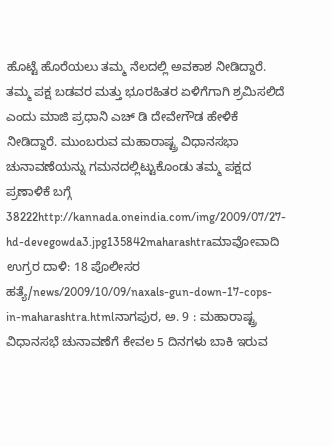ಹೊಟ್ಟೆ ಹೊರೆಯಲು ತಮ್ಮ ನೆಲದಲ್ಲಿ ಅವಕಾಶ ನೀಡಿದ್ದಾರೆ. ತಮ್ಮ ಪಕ್ಷ ಬಡವರ ಮತ್ತು ಭೂರಹಿತರ ಏಳಿಗೆಗಾಗಿ ಶ್ರಮಿಸಲಿದೆ ಎಂದು ಮಾಜಿ ಪ್ರಧಾನಿ ಎಚ್ ಡಿ ದೇವೇಗೌಡ ಹೇಳಿಕೆ ನೀಡಿದ್ದಾರೆ. ಮುಂಬರುವ ಮಹಾರಾಷ್ಟ್ರ ವಿಧಾನಸಭಾ ಚುನಾವಣೆಯನ್ನು ಗಮನದಲ್ಲಿಟ್ಟುಕೊಂಡು ತಮ್ಮ ಪಕ್ಷದ ಪ್ರಣಾಳಿಕೆ ಬಗ್ಗೆ 38222http://kannada.oneindia.com/img/2009/07/27-hd-devegowda3.jpg135842maharashtraಮಾವೋವಾದಿ ಉಗ್ರರ ದಾಳಿ: 18 ಪೊಲೀಸರ ಹತ್ಯೆ/news/2009/10/09/naxals-gun-down-17-cops-in-maharashtra.htmlನಾಗಪುರ, ಅ. 9 : ಮಹಾರಾಷ್ಟ್ರ ವಿಧಾನಸಭೆ ಚುನಾವಣೆಗೆ ಕೇವಲ 5 ದಿನಗಳು ಬಾಕಿ ಇರುವ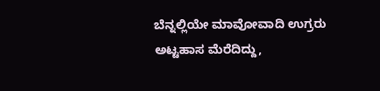ಬೆನ್ನಲ್ಲಿಯೇ ಮಾವೋವಾದಿ ಉಗ್ರರು ಅಟ್ಟಹಾಸ ಮೆರೆದಿದ್ದು,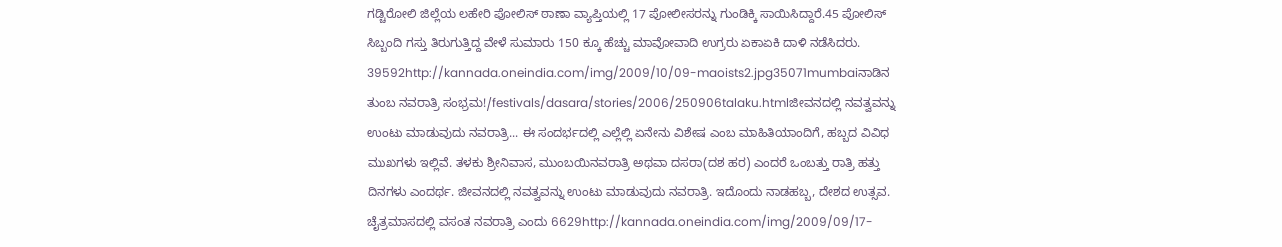ಗಡ್ಚಿರೋಲಿ ಜಿಲ್ಲೆಯ ಲಹೇರಿ ಪೋಲಿಸ್ ಠಾಣಾ ವ್ಯಾಪ್ತಿಯಲ್ಲಿ 17 ಪೋಲೀಸರನ್ನು ಗುಂಡಿಕ್ಕಿ ಸಾಯಿಸಿದ್ದಾರೆ.45 ಪೋಲಿಸ್ ಸಿಬ್ಬಂದಿ ಗಸ್ತು ತಿರುಗುತ್ತಿದ್ದ ವೇಳೆ ಸುಮಾರು 150 ಕ್ಕೂ ಹೆಚ್ಚು ಮಾವೋವಾದಿ ಉಗ್ರರು ಏಕಾಏಕಿ ದಾಳಿ ನಡೆಸಿದರು. 39592http://kannada.oneindia.com/img/2009/10/09-maoists2.jpg35071mumbaiನಾಡಿನ ತುಂಬ ನವರಾತ್ರಿ ಸಂಭ್ರಮ!/festivals/dasara/stories/2006/250906talaku.htmlಜೀವನದಲ್ಲಿ ನವತ್ವವನ್ನು ಉಂಟು ಮಾಡುವುದು ನವರಾತ್ರಿ... ಈ ಸಂದರ್ಭದಲ್ಲಿ ಎಲ್ಲೆಲ್ಲಿ ಏನೇನು ವಿಶೇಷ ಎಂಬ ಮಾಹಿತಿಯಾಂದಿಗೆ, ಹಬ್ಬದ ವಿವಿಧ ಮುಖಗಳು ಇಲ್ಲಿವೆ. ತಳಕು ಶ್ರೀನಿವಾಸ, ಮುಂಬಯಿನವರಾತ್ರಿ ಅಥವಾ ದಸರಾ(ದಶ ಹರ) ಎಂದರೆ ಒಂಬತ್ತು ರಾತ್ರಿ ಹತ್ತು ದಿನಗಳು ಎಂದರ್ಥ. ಜೀವನದಲ್ಲಿ ನವತ್ವವನ್ನು ಉಂಟು ಮಾಡುವುದು ನವರಾತ್ರಿ. ಇದೊಂದು ನಾಡಹಬ್ಬ, ದೇಶದ ಉತ್ಸವ. ಚೈತ್ರಮಾಸದಲ್ಲಿ ವಸಂತ ನವರಾತ್ರಿ ಎಂದು 6629http://kannada.oneindia.com/img/2009/09/17-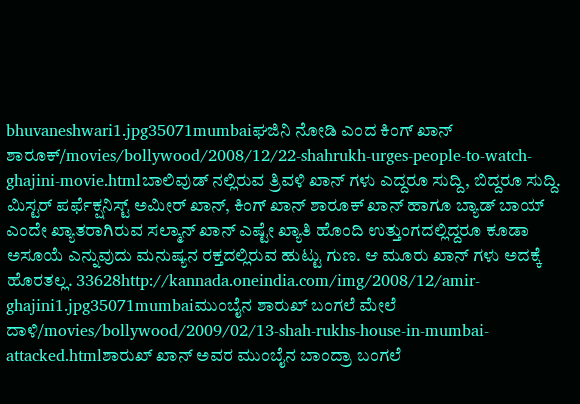bhuvaneshwari1.jpg35071mumbaiಘಜಿನಿ ನೋಡಿ ಎಂದ ಕಿಂಗ್ ಖಾನ್ ಶಾರೂಕ್/movies/bollywood/2008/12/22-shahrukh-urges-people-to-watch-ghajini-movie.htmlಬಾಲಿವುಡ್ ನಲ್ಲಿರುವ ತ್ರಿವಳಿ ಖಾನ್ ಗಳು ಎದ್ದರೂ ಸುದ್ದಿ, ಬಿದ್ದರೂ ಸುದ್ದಿ. ಮಿಸ್ಟರ್ ಪರ್ಫೆಕ್ಷನಿಸ್ಟ್ ಅಮೀರ್ ಖಾನ್, ಕಿಂಗ್ ಖಾನ್ ಶಾರೂಕ್ ಖಾನ್ ಹಾಗೂ ಬ್ಯಾಡ್ ಬಾಯ್ ಎಂದೇ ಖ್ಯಾತರಾಗಿರುವ ಸಲ್ಮಾನ್ ಖಾನ್ ಎಷ್ಟೇ ಖ್ಯಾತಿ ಹೊಂದಿ ಉತ್ತುಂಗದಲ್ಲಿದ್ದರೂ ಕೂಡಾ ಅಸೂಯೆ ಎನ್ನುವುದು ಮನುಷ್ಯನ ರಕ್ತದಲ್ಲಿರುವ ಹುಟ್ಟು ಗುಣ. ಆ ಮೂರು ಖಾನ್ ಗಳು ಅದಕ್ಕೆ ಹೊರತಲ್ಲ. 33628http://kannada.oneindia.com/img/2008/12/amir-ghajini1.jpg35071mumbaiಮುಂಬೈನ ಶಾರುಖ್ ಬಂಗಲೆ ಮೇಲೆ ದಾಳಿ/movies/bollywood/2009/02/13-shah-rukhs-house-in-mumbai-attacked.htmlಶಾರುಖ್ ಖಾನ್ ಅವರ ಮುಂಬೈನ ಬಾಂದ್ರಾ ಬಂಗಲೆ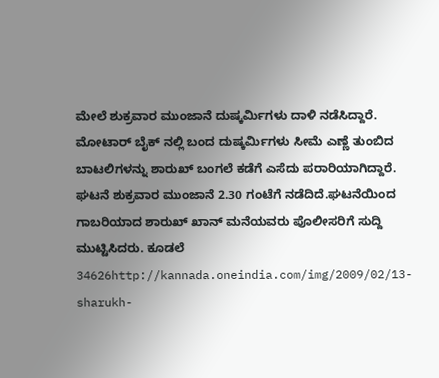ಮೇಲೆ ಶುಕ್ರವಾರ ಮುಂಜಾನೆ ದುಷ್ಕರ್ಮಿಗಳು ದಾಳಿ ನಡೆಸಿದ್ದಾರೆ. ಮೋಟಾರ್ ಬೈಕ್ ನಲ್ಲಿ ಬಂದ ದುಷ್ಕರ್ಮಿಗಳು ಸೀಮೆ ಎಣ್ಣೆ ತುಂಬಿದ ಬಾಟಲಿಗಳನ್ನು ಶಾರುಖ್ ಬಂಗಲೆ ಕಡೆಗೆ ಎಸೆದು ಪರಾರಿಯಾಗಿದ್ದಾರೆ. ಘಟನೆ ಶುಕ್ರವಾರ ಮುಂಜಾನೆ 2.30 ಗಂಟೆಗೆ ನಡೆದಿದೆ.ಘಟನೆಯಿಂದ ಗಾಬರಿಯಾದ ಶಾರುಖ್ ಖಾನ್ ಮನೆಯವರು ಪೊಲೀಸರಿಗೆ ಸುದ್ದಿ ಮುಟ್ಟಿಸಿದರು. ಕೂಡಲೆ 34626http://kannada.oneindia.com/img/2009/02/13-sharukh-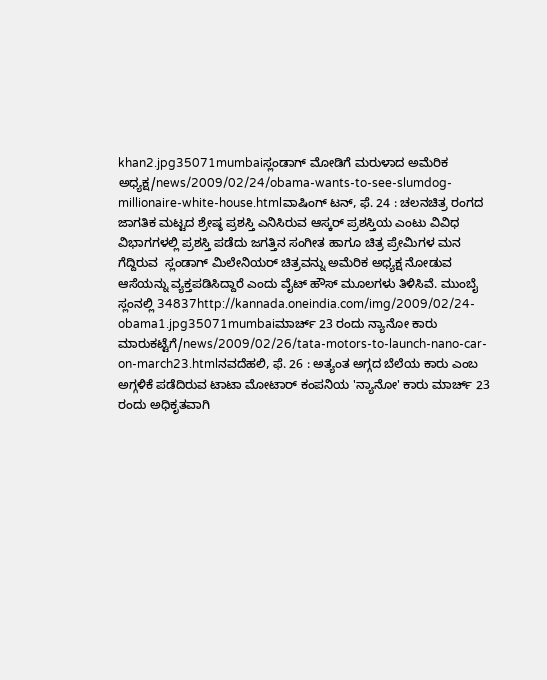khan2.jpg35071mumbaiಸ್ಲಂಡಾಗ್ ಮೋಡಿಗೆ ಮರುಳಾದ ಅಮೆರಿಕ ಅಧ್ಯಕ್ಷ/news/2009/02/24/obama-wants-to-see-slumdog-millionaire-white-house.htmlವಾಷಿಂಗ್ ಟನ್, ಫೆ. 24 : ಚಲನಚಿತ್ರ ರಂಗದ ಜಾಗತಿಕ ಮಟ್ಟದ ಶ್ರೇಷ್ಠ ಪ್ರಶಸ್ತಿ ಎನಿಸಿರುವ ಆಸ್ಕರ್ ಪ್ರಶಸ್ತಿಯ ಎಂಟು ವಿವಿಧ ವಿಭಾಗಗಳಲ್ಲಿ ಪ್ರಶಸ್ತಿ ಪಡೆದು ಜಗತ್ತಿನ ಸಂಗೀತ ಹಾಗೂ ಚಿತ್ರ ಪ್ರೇಮಿಗಳ ಮನ ಗೆದ್ದಿರುವ  ಸ್ಲಂಡಾಗ್ ಮಿಲೇನಿಯರ್ ಚಿತ್ರವನ್ನು ಅಮೆರಿಕ ಅಧ್ಯಕ್ಷ ನೋಡುವ ಆಸೆಯನ್ನು ವ್ಯಕ್ತಪಡಿಸಿದ್ದಾರೆ ಎಂದು ವೈಟ್ ಹೌಸ್ ಮೂಲಗಳು ತಿಳಿಸಿವೆ. ಮುಂಬೈ ಸ್ಲಂನಲ್ಲಿ 34837http://kannada.oneindia.com/img/2009/02/24-obama1.jpg35071mumbaiಮಾರ್ಚ್ 23 ರಂದು ನ್ಯಾನೋ ಕಾರು ಮಾರುಕಟ್ಟೆಗೆ/news/2009/02/26/tata-motors-to-launch-nano-car-on-march23.htmlನವದೆಹಲಿ, ಫೆ. 26 : ಅತ್ಯಂತ ಅಗ್ಗದ ಬೆಲೆಯ ಕಾರು ಎಂಬ ಅಗ್ಗಳಿಕೆ ಪಡೆದಿರುವ ಟಾಟಾ ಮೋಟಾರ್ ಕಂಪನಿಯ 'ನ್ಯಾನೋ' ಕಾರು ಮಾರ್ಚ್ 23 ರಂದು ಅಧಿಕೃತವಾಗಿ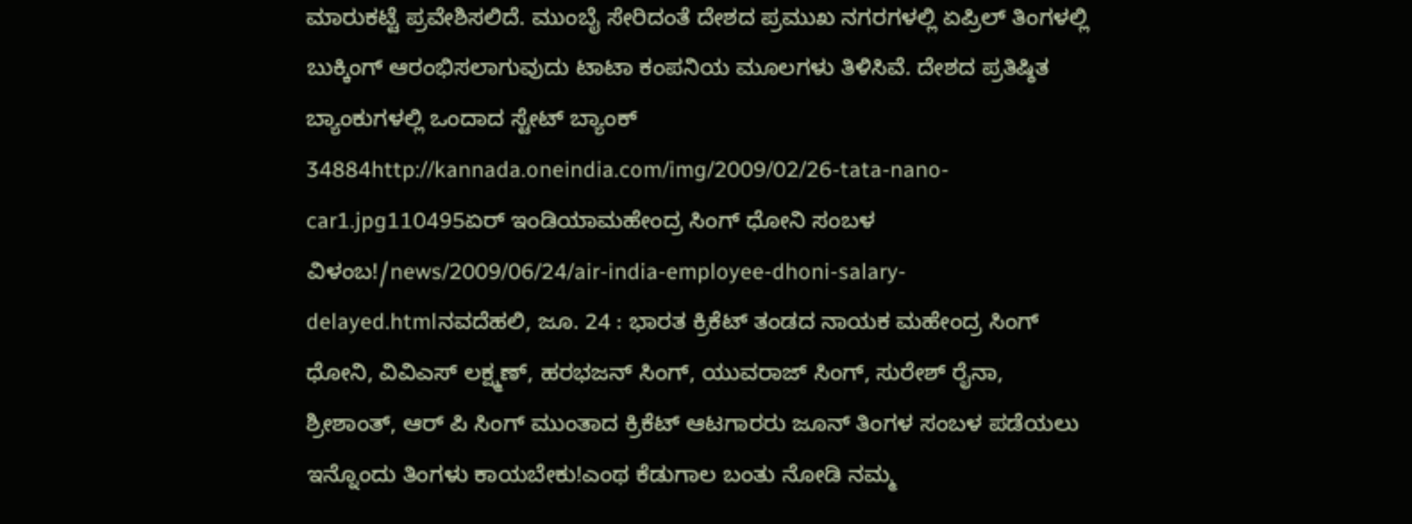ಮಾರುಕಟ್ಟೆ ಪ್ರವೇಶಿಸಲಿದೆ. ಮುಂಬೈ ಸೇರಿದಂತೆ ದೇಶದ ಪ್ರಮುಖ ನಗರಗಳಲ್ಲಿ ಏಪ್ರಿಲ್ ತಿಂಗಳಲ್ಲಿ ಬುಕ್ಕಿಂಗ್ ಆರಂಭಿಸಲಾಗುವುದು ಟಾಟಾ ಕಂಪನಿಯ ಮೂಲಗಳು ತಿಳಿಸಿವೆ. ದೇಶದ ಪ್ರತಿಷ್ಠಿತ ಬ್ಯಾಂಕುಗಳಲ್ಲಿ ಒಂದಾದ ಸ್ಟೇಟ್ ಬ್ಯಾಂಕ್ 34884http://kannada.oneindia.com/img/2009/02/26-tata-nano-car1.jpg110495ಏರ್ ಇಂಡಿಯಾಮಹೇಂದ್ರ ಸಿಂಗ್ ಧೋನಿ ಸಂಬಳ ವಿಳಂಬ!/news/2009/06/24/air-india-employee-dhoni-salary-delayed.htmlನವದೆಹಲಿ, ಜೂ. 24 : ಭಾರತ ಕ್ರಿಕೆಟ್ ತಂಡದ ನಾಯಕ ಮಹೇಂದ್ರ ಸಿಂಗ್ ಧೋನಿ, ವಿವಿಎಸ್ ಲಕ್ಷ್ಮಣ್, ಹರಭಜನ್ ಸಿಂಗ್, ಯುವರಾಜ್ ಸಿಂಗ್, ಸುರೇಶ್ ರೈನಾ, ಶ್ರೀಶಾಂತ್, ಆರ್ ಪಿ ಸಿಂಗ್ ಮುಂತಾದ ಕ್ರಿಕೆಟ್ ಆಟಗಾರರು ಜೂನ್ ತಿಂಗಳ ಸಂಬಳ ಪಡೆಯಲು ಇನ್ನೊಂದು ತಿಂಗಳು ಕಾಯಬೇಕು!ಎಂಥ ಕೆಡುಗಾಲ ಬಂತು ನೋಡಿ ನಮ್ಮ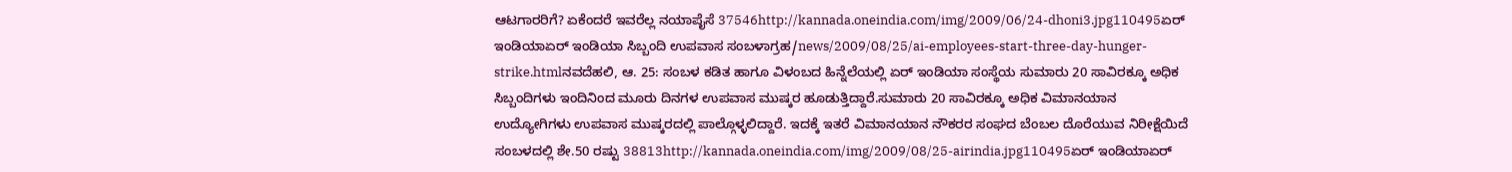ಆಟಗಾರರಿಗೆ? ಏಕೆಂದರೆ ಇವರೆಲ್ಲ ನಯಾಪೈಸೆ 37546http://kannada.oneindia.com/img/2009/06/24-dhoni3.jpg110495ಏರ್ ಇಂಡಿಯಾಏರ್ ಇಂಡಿಯಾ ಸಿಬ್ಬಂದಿ ಉಪವಾಸ ಸಂಬಳಾಗ್ರಹ/news/2009/08/25/ai-employees-start-three-day-hunger-strike.htmlನವದೆಹಲಿ, ಆ. 25: ಸಂಬಳ ಕಡಿತ ಹಾಗೂ ವಿಳಂಬದ ಹಿನ್ನೆಲೆಯಲ್ಲಿ ಏರ್ ಇಂಡಿಯಾ ಸಂಸ್ಥೆಯ ಸುಮಾರು 20 ಸಾವಿರಕ್ಕೂ ಅಧಿಕ ಸಿಬ್ಬಂದಿಗಳು ಇಂದಿನಿಂದ ಮೂರು ದಿನಗಳ ಉಪವಾಸ ಮುಷ್ಕರ ಹೂಡುತ್ತಿದ್ದಾರೆ.ಸುಮಾರು 20 ಸಾವಿರಕ್ಕೂ ಅಧಿಕ ವಿಮಾನಯಾನ ಉದ್ಯೋಗಿಗಳು ಉಪವಾಸ ಮುಷ್ಕರದಲ್ಲಿ ಪಾಲ್ಗೊಳ್ಳಲಿದ್ದಾರೆ. ಇದಕ್ಕೆ ಇತರೆ ವಿಮಾನಯಾನ ನೌಕರರ ಸಂಘದ ಬೆಂಬಲ ದೊರೆಯುವ ನಿರೀಕ್ಷೆಯಿದೆ ಸಂಬಳದಲ್ಲಿ ಶೇ.50 ರಷ್ಟು 38813http://kannada.oneindia.com/img/2009/08/25-airindia.jpg110495ಏರ್ ಇಂಡಿಯಾಏರ್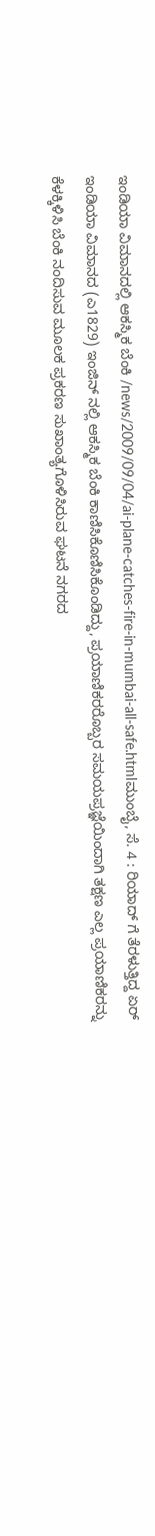ಇಂಡಿಯಾ ವಿಮಾನದಲ್ಲಿ ಆಕಸ್ಮಿಕ ಬೆಂಕಿ /news/2009/09/04/ai-plane-catches-fire-in-mumbai-all-safe.htmlಮುಂಬೈ, ಸೆ. 4 : ರಿಯಾದ್ ಗೆ ತೆರಳುತ್ತಿದ್ದ ಏರ್ ಇಂಡಿಯಾ ವಿಮಾನದ (ಎ1829) ಇಂಜಿನ್ ನಲ್ಲಿ ಆಕಸ್ಮಿಕ ಬೆಂಕಿ ಕಾಣಿಸಿಕೊಣಿಸಿಕೊಂಡಿದ್ದು, ಪ್ರಯಾಣಿಕರರೊಬ್ಬರ ಸಮಯಪ್ರಜ್ಞೆಯಿಂದಾಗಿ ತಕ್ಷಣ ಎಲ್ಲ ಪ್ರಯಾಣಿಕರನ್ನು ಕೆಳಕ್ಕಿಳಿಸಿ ಬೆಂಕಿ ನಂದಿಸುವ ಮೂಲಕ ಪ್ರಕರಣ ಸುಖಾಂತ್ಯಗೊಳಿಸಿರುವ ಘಟನೆ ನಗರದ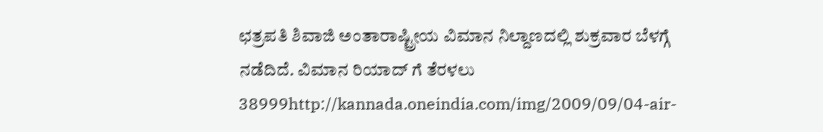ಛತ್ರಪತಿ ಶಿವಾಜಿ ಅಂತಾರಾಷ್ಟ್ರೀಯ ವಿಮಾನ ನಿಲ್ದಾಣದಲ್ಲಿ ಶುಕ್ರವಾರ ಬೆಳಗ್ಗೆ ನಡೆದಿದೆ. ವಿಮಾನ ರಿಯಾದ್ ಗೆ ತೆರಳಲು 38999http://kannada.oneindia.com/img/2009/09/04-air-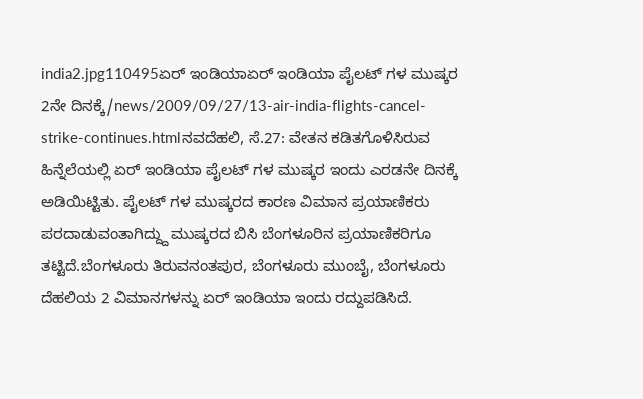india2.jpg110495ಏರ್ ಇಂಡಿಯಾಏರ್ ಇಂಡಿಯಾ ಪೈಲಟ್ ಗಳ ಮುಷ್ಕರ 2ನೇ ದಿನಕ್ಕೆ/news/2009/09/27/13-air-india-flights-cancel-strike-continues.htmlನವದೆಹಲಿ, ಸೆ.27: ವೇತನ ಕಡಿತಗೊಳಿಸಿರುವ ಹಿನ್ನೆಲೆಯಲ್ಲಿ ಏರ್ ಇಂಡಿಯಾ ಪೈಲಟ್ ಗಳ ಮುಷ್ಕರ ಇಂದು ಎರಡನೇ ದಿನಕ್ಕೆ ಅಡಿಯಿಟ್ಟಿತು. ಪೈಲಟ್ ಗಳ ಮುಷ್ಕರದ ಕಾರಣ ವಿಮಾನ ಪ್ರಯಾಣಿಕರು ಪರದಾಡುವಂತಾಗಿದ್ದ್ದು ಮುಷ್ಕರದ ಬಿಸಿ ಬೆಂಗಳೂರಿನ ಪ್ರಯಾಣಿಕರಿಗೂ ತಟ್ಟಿದೆ.ಬೆಂಗಳೂರು ತಿರುವನಂತಪುರ, ಬೆಂಗಳೂರು ಮುಂಬೈ, ಬೆಂಗಳೂರು ದೆಹಲಿಯ 2 ವಿಮಾನಗಳನ್ನು ಏರ್ ಇಂಡಿಯಾ ಇಂದು ರದ್ದುಪಡಿಸಿದೆ.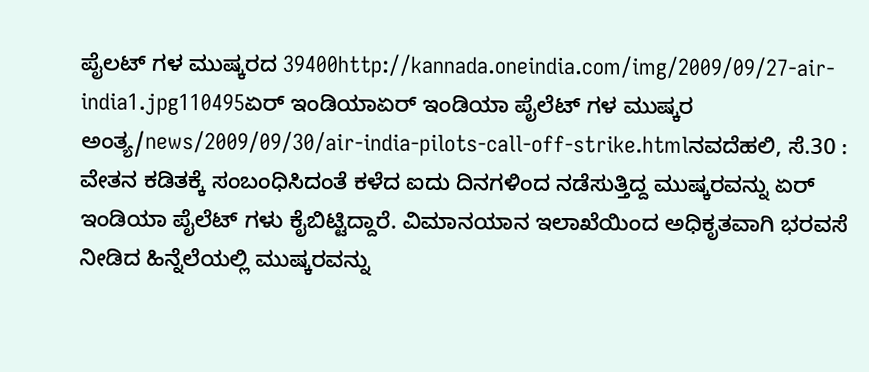ಪೈಲಟ್ ಗಳ ಮುಷ್ಕರದ 39400http://kannada.oneindia.com/img/2009/09/27-air-india1.jpg110495ಏರ್ ಇಂಡಿಯಾಏರ್ ಇಂಡಿಯಾ ಪೈಲೆಟ್ ಗಳ ಮುಷ್ಕರ ಅಂತ್ಯ/news/2009/09/30/air-india-pilots-call-off-strike.htmlನವದೆಹಲಿ, ಸೆ.30 : ವೇತನ ಕಡಿತಕ್ಕೆ ಸಂಬಂಧಿಸಿದಂತೆ ಕಳೆದ ಐದು ದಿನಗಳಿಂದ ನಡೆಸುತ್ತಿದ್ದ ಮುಷ್ಕರವನ್ನು ಏರ್ ಇಂಡಿಯಾ ಪೈಲೆಟ್ ಗಳು ಕೈಬಿಟ್ಟಿದ್ದಾರೆ. ವಿಮಾನಯಾನ ಇಲಾಖೆಯಿಂದ ಅಧಿಕೃತವಾಗಿ ಭರವಸೆ ನೀಡಿದ ಹಿನ್ನೆಲೆಯಲ್ಲಿ ಮುಷ್ಕರವನ್ನು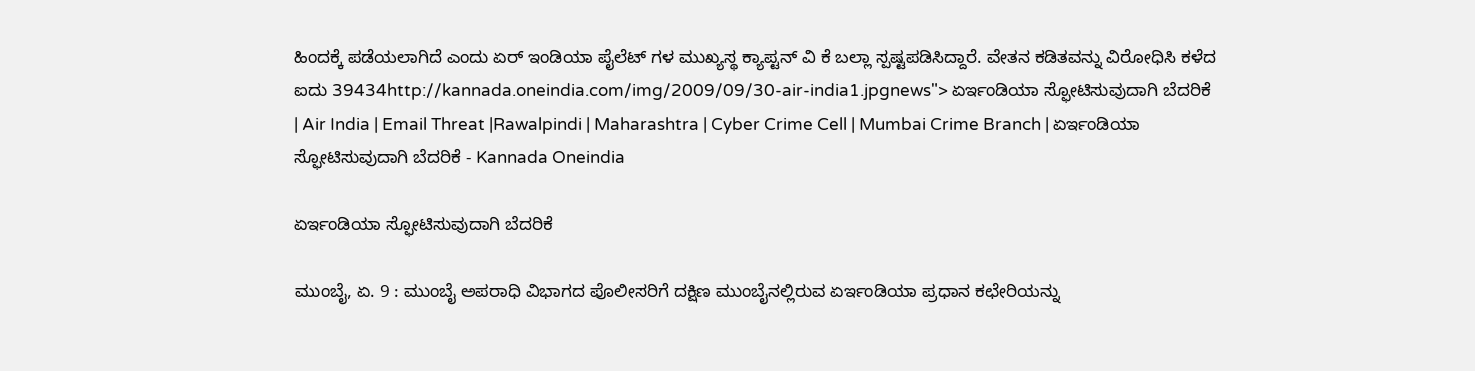ಹಿಂದಕ್ಕೆ ಪಡೆಯಲಾಗಿದೆ ಎಂದು ಏರ್ ಇಂಡಿಯಾ ಪೈಲೆಟ್ ಗಳ ಮುಖ್ಯಸ್ಥ ಕ್ಯಾಪ್ಟನ್ ವಿ ಕೆ ಬಲ್ಲಾ ಸ್ಪಷ್ಟಪಡಿಸಿದ್ದಾರೆ. ವೇತನ ಕಡಿತವನ್ನು ವಿರೋಧಿಸಿ ಕಳೆದ ಐದು 39434http://kannada.oneindia.com/img/2009/09/30-air-india1.jpgnews"> ಏರ್ಇಂಡಿಯಾ ಸ್ಫೋಟಿಸುವುದಾಗಿ ಬೆದರಿಕೆ | Air India | Email Threat |Rawalpindi | Maharashtra | Cyber Crime Cell | Mumbai Crime Branch | ಏರ್ಇಂಡಿಯಾ ಸ್ಫೋಟಿಸುವುದಾಗಿ ಬೆದರಿಕೆ - Kannada Oneindia

ಏರ್ಇಂಡಿಯಾ ಸ್ಫೋಟಿಸುವುದಾಗಿ ಬೆದರಿಕೆ

ಮುಂಬೈ, ಏ. 9 : ಮುಂಬೈ ಅಪರಾಧಿ ವಿಭಾಗದ ಪೊಲೀಸರಿಗೆ ದಕ್ಷಿಣ ಮುಂಬೈನಲ್ಲಿರುವ ಏರ್ಇಂಡಿಯಾ ಪ್ರಧಾನ ಕಛೇರಿಯನ್ನು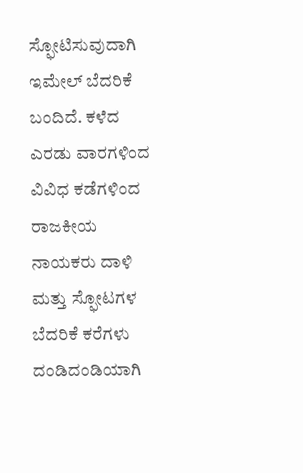ಸ್ಫೋಟಿಸುವುದಾಗಿ ಇಮೇಲ್ ಬೆದರಿಕೆ ಬಂದಿದೆ. ಕಳೆದ ಎರಡು ವಾರಗಳಿಂದ ವಿವಿಧ ಕಡೆಗಳಿಂದ ರಾಜಕೀಯ ನಾಯಕರು ದಾಳಿ ಮತ್ತು ಸ್ಫೋಟಗಳ ಬೆದರಿಕೆ ಕರೆಗಳು ದಂಡಿದಂಡಿಯಾಗಿ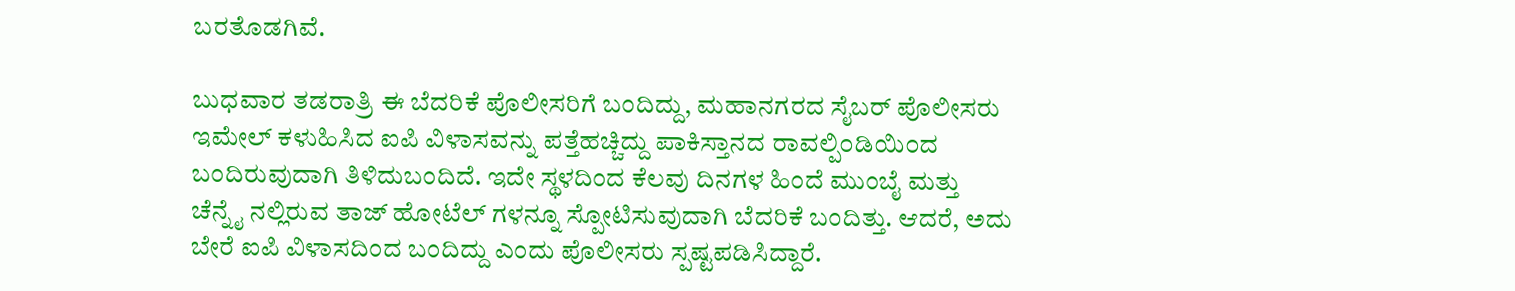ಬರತೊಡಗಿವೆ.

ಬುಧವಾರ ತಡರಾತ್ರಿ ಈ ಬೆದರಿಕೆ ಪೊಲೀಸರಿಗೆ ಬಂದಿದ್ದು, ಮಹಾನಗರದ ಸೈಬರ್ ಪೊಲೀಸರು ಇಮೇಲ್ ಕಳುಹಿಸಿದ ಐಪಿ ವಿಳಾಸವನ್ನು ಪತ್ತೆಹಚ್ಚಿದ್ದು ಪಾಕಿಸ್ತಾನದ ರಾವಲ್ಪಿ೦ಡಿಯಿ೦ದ ಬಂದಿರುವುದಾಗಿ ತಿಳಿದುಬಂದಿದೆ. ಇದೇ ಸ್ಥಳದಿಂದ ಕೆಲವು ದಿನಗಳ ಹಿಂದೆ ಮುಂಬೈ ಮತ್ತು ಚೆನ್ನೈ ನಲ್ಲಿರುವ ತಾಜ್ ಹೋಟೆಲ್ ಗಳನ್ನೂ ಸ್ಪೋಟಿಸುವುದಾಗಿ ಬೆದರಿಕೆ ಬಂದಿತ್ತು. ಆದರೆ, ಅದು ಬೇರೆ ಐಪಿ ವಿಳಾಸದಿಂದ ಬಂದಿದ್ದು ಎಂದು ಪೊಲೀಸರು ಸ್ಪಷ್ಟಪಡಿಸಿದ್ದಾರೆ.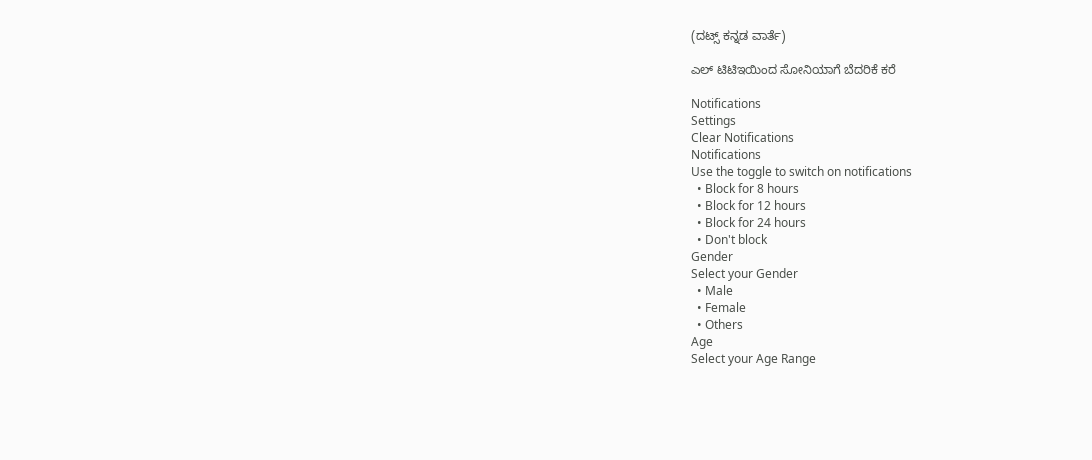(ದಟ್ಸ್ ಕನ್ನಡ ವಾರ್ತೆ)

ಎಲ್ ಟಿಟಿಇಯಿಂದ ಸೋನಿಯಾಗೆ ಬೆದರಿಕೆ ಕರೆ

Notifications
Settings
Clear Notifications
Notifications
Use the toggle to switch on notifications
  • Block for 8 hours
  • Block for 12 hours
  • Block for 24 hours
  • Don't block
Gender
Select your Gender
  • Male
  • Female
  • Others
Age
Select your Age Range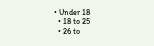• Under 18
  • 18 to 25
  • 26 to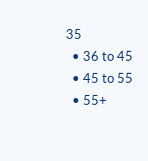35
  • 36 to 45
  • 45 to 55
  • 55+